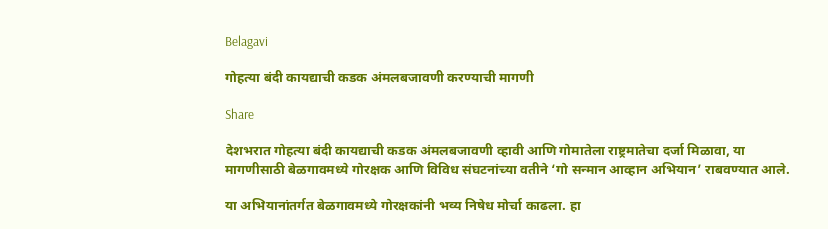Belagavi

गोहत्या बंदी कायद्याची कडक अंमलबजावणी करण्याची मागणी

Share

देशभरात गोहत्या बंदी कायद्याची कडक अंमलबजावणी व्हावी आणि गोमातेला राष्ट्रमातेचा दर्जा मिळावा, या मागणीसाठी बेळगावमध्ये गोरक्षक आणि विविध संघटनांच्या वतीने ‘गो सन्मान आव्हान अभियान’ राबवण्यात आले.

या अभियानांतर्गत बेळगावमध्ये गोरक्षकांनी भव्य निषेध मोर्चा काढला. हा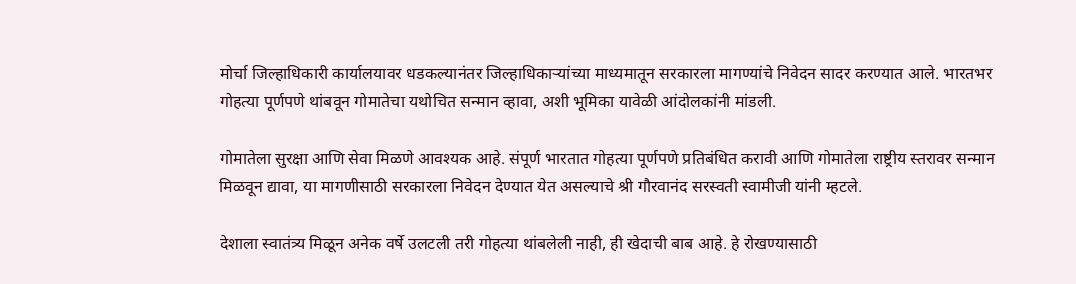मोर्चा जिल्हाधिकारी कार्यालयावर धडकल्यानंतर जिल्हाधिकाऱ्यांच्या माध्यमातून सरकारला मागण्यांचे निवेदन सादर करण्यात आले. भारतभर गोहत्या पूर्णपणे थांबवून गोमातेचा यथोचित सन्मान व्हावा, अशी भूमिका यावेळी आंदोलकांनी मांडली.

गोमातेला सुरक्षा आणि सेवा मिळणे आवश्यक आहे. संपूर्ण भारतात गोहत्या पूर्णपणे प्रतिबंधित करावी आणि गोमातेला राष्ट्रीय स्तरावर सन्मान मिळवून द्यावा, या मागणीसाठी सरकारला निवेदन देण्यात येत असल्याचे श्री गौरवानंद सरस्वती स्वामीजी यांनी म्हटले.

देशाला स्वातंत्र्य मिळून अनेक वर्षे उलटली तरी गोहत्या थांबलेली नाही, ही खेदाची बाब आहे. हे रोखण्यासाठी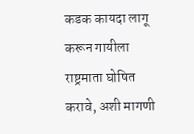कडक कायदा लागू करून गायीला राष्ट्रमाता घोषित करावे, अशी मागणी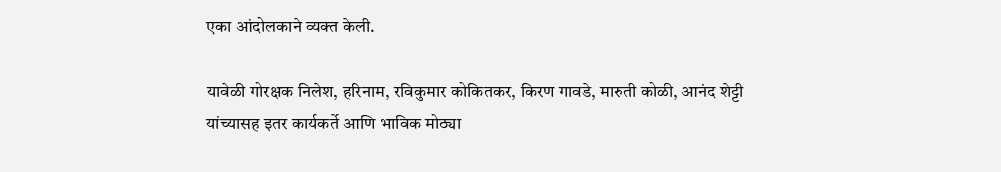एका आंदोलकाने व्यक्त केली.

यावेळी गोरक्षक निलेश, हरिनाम, रविकुमार कोकितकर, किरण गावडे, मारुती कोळी, आनंद शेट्टी यांच्यासह इतर कार्यकर्ते आणि भाविक मोठ्या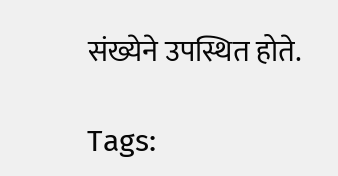संख्येने उपस्थित होते.

Tags: